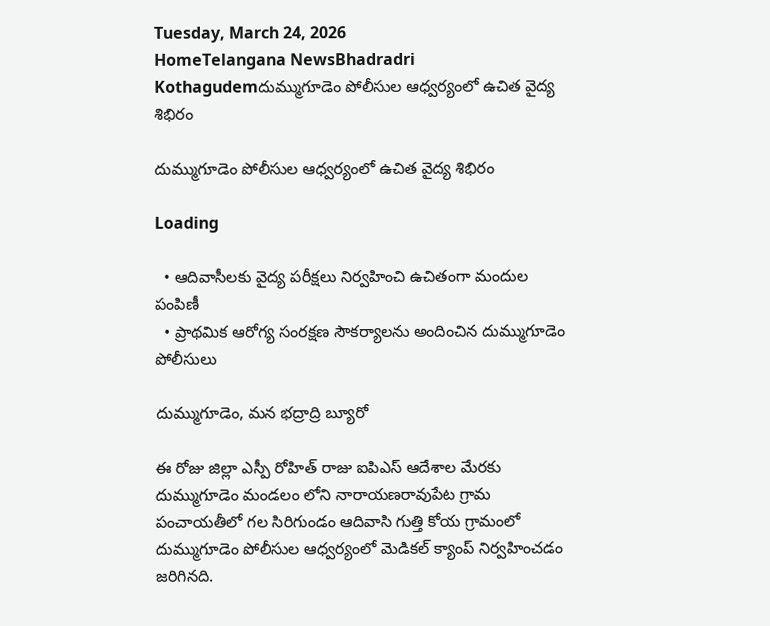Tuesday, March 24, 2026
HomeTelangana NewsBhadradri Kothagudemదుమ్ముగూడెం పోలీసుల ఆధ్వర్యంలో ఉచిత వైద్య శిభిరం

దుమ్ముగూడెం పోలీసుల ఆధ్వర్యంలో ఉచిత వైద్య శిభిరం

Loading

  • ఆదివాసీలకు వైద్య పరీక్షలు నిర్వహించి ఉచితంగా మందుల పంపిణీ
  • ప్రాథమిక ఆరోగ్య సంరక్షణ సౌకర్యాలను అందించిన దుమ్ముగూడెం పోలీసులు

దుమ్ముగూడెం, మన భద్రాద్రి బ్యూరో

ఈ రోజు జిల్లా ఎస్పీ రోహిత్ రాజు ఐపిఎస్ ఆదేశాల మేరకు దుమ్ముగూడెం మండలం లోని నారాయణరావుపేట గ్రామ పంచాయతీలో గల సిరిగుండం ఆదివాసి గుత్తి కోయ గ్రామంలో దుమ్ముగూడెం పోలీసుల ఆధ్వర్యంలో మెడికల్ క్యాంప్ నిర్వహించడం జరిగినది.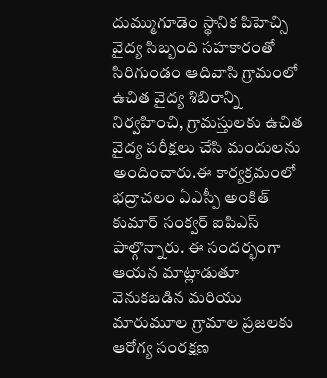దుమ్ముగూడెం స్థానిక పిహెచ్సి వైద్య సిబ్బంది సహకారంతో సిరిగుండం ఆదివాసి గ్రామంలో ఉచిత వైద్య శిబిరాన్ని నిర్వహించి, గ్రామస్తులకు ఉచిత వైద్య పరీక్షలు చేసి మందులను అందించారు.ఈ కార్యక్రమంలో భద్రాచలం ఏఎస్పీ అంకిత్ కుమార్ సంక్వర్ ఐపిఎస్ పాల్గొన్నారు. ఈ సందర్భంగా ఆయన మాట్లాడుతూ వెనుకబడిన మరియు మారుమూల గ్రామాల ప్రజలకు ఆరోగ్య సంరక్షణ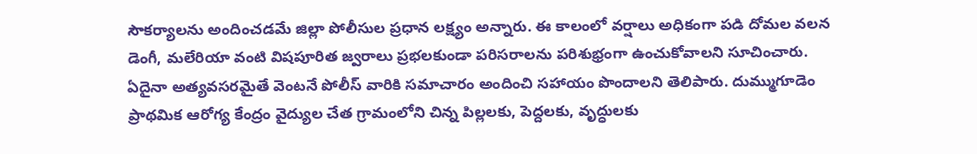సౌకర్యాలను అందించడమే జిల్లా పోలీసుల ప్రధాన లక్ష్యం అన్నారు. ఈ కాలంలో వర్షాలు అధికంగా పడి దోమల వలన డెంగీ, మలేరియా వంటి విషపూరిత జ్వరాలు ప్రభలకుండా పరిసరాలను పరిశుభ్రంగా ఉంచుకోవాలని సూచించారు. ఏదైనా అత్యవసరమైతే వెంటనే పోలీస్ వారికి సమాచారం అందించి సహాయం పొందాలని తెలిపారు. దుమ్ముగూడెం ప్రాథమిక ఆరోగ్య కేంద్రం వైద్యుల చేత గ్రామంలోని చిన్న పిల్లలకు, పెద్దలకు, వృద్ధులకు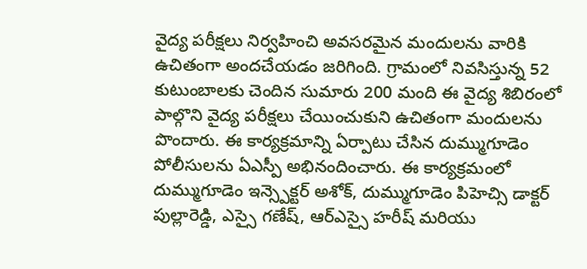వైద్య పరీక్షలు నిర్వహించి అవసరమైన మందులను వారికి ఉచితంగా అందచేయడం జరిగింది. గ్రామంలో నివసిస్తున్న 52 కుటుంబాలకు చెందిన సుమారు 200 మంది ఈ వైద్య శిబిరంలో పాల్గొని వైద్య పరీక్షలు చేయించుకుని ఉచితంగా మందులను పొందారు. ఈ కార్యక్రమాన్ని ఏర్పాటు చేసిన దుమ్ముగూడెం పోలీసులను ఏఎస్పీ అభినందించారు. ఈ కార్యక్రమంలో దుమ్ముగూడెం ఇన్స్పెక్టర్ అశోక్, దుమ్ముగూడెం పిహెచ్సి డాక్టర్ పుల్లారెడ్డి, ఎస్సై గణేష్, ఆర్ఎస్సై హరీష్ మరియు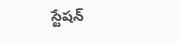స్టేషన్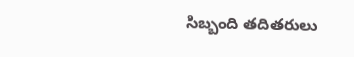సిబ్బంది తదితరులు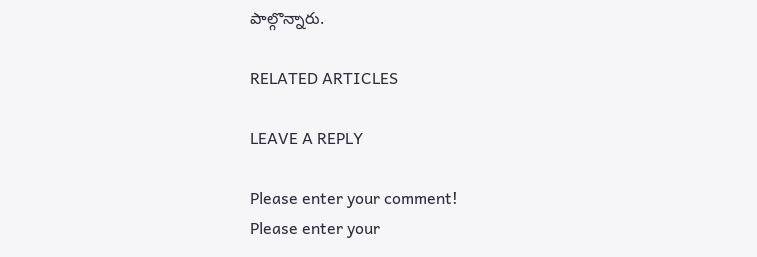పాల్గొన్నారు.

RELATED ARTICLES

LEAVE A REPLY

Please enter your comment!
Please enter your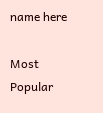name here

Most Popular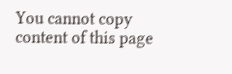You cannot copy content of this page